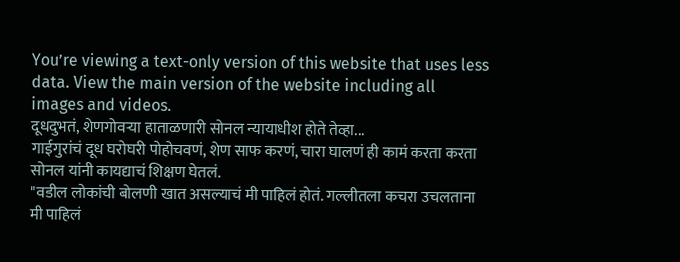You’re viewing a text-only version of this website that uses less data. View the main version of the website including all images and videos.
दूधदुभतं, शेणगोवऱ्या हाताळणारी सोनल न्यायाधीश होते तेव्हा...
गाईगुरांचं दूध घरोघरी पोहोचवणं, शेण साफ करणं, चारा घालणं ही कामं करता करता सोनल यांनी कायद्याचं शिक्षण घेतलं.
"वडील लोकांची बोलणी खात असल्याचं मी पाहिलं होतं. गल्लीतला कचरा उचलताना मी पाहिलं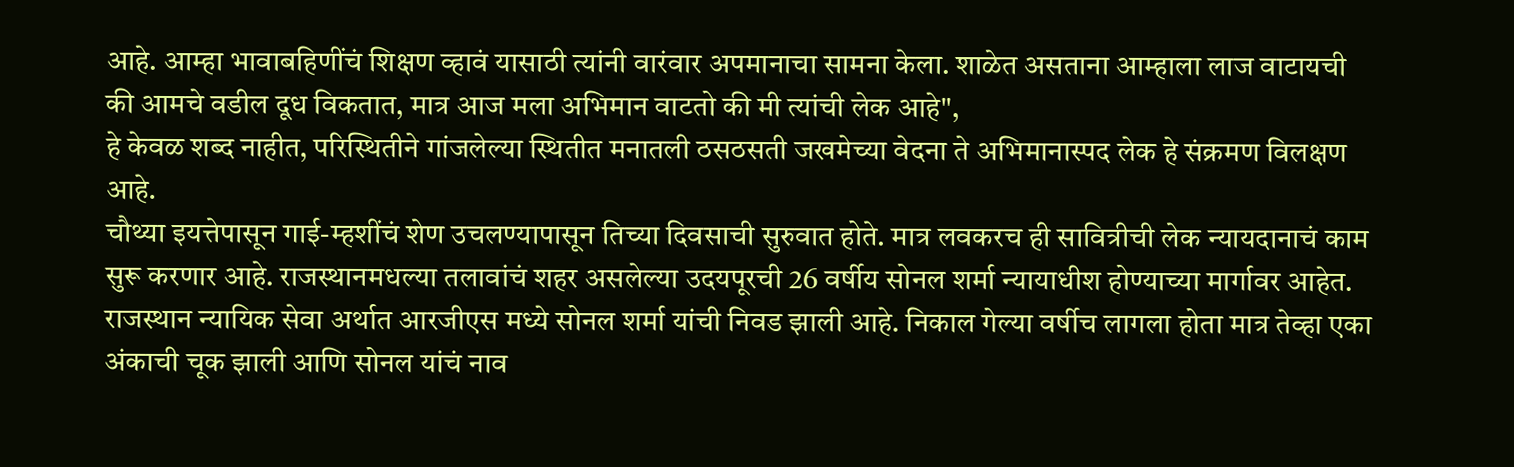आहे. आम्हा भावाबहिणींचं शिक्षण व्हावं यासाठी त्यांनी वारंवार अपमानाचा सामना केला. शाळेत असताना आम्हाला लाज वाटायची की आमचे वडील दूध विकतात, मात्र आज मला अभिमान वाटतो की मी त्यांची लेक आहे",
हे केवळ शब्द नाहीत, परिस्थितीने गांजलेल्या स्थितीत मनातली ठसठसती जखमेच्या वेदना ते अभिमानास्पद लेक हे संक्रमण विलक्षण आहे.
चौथ्या इयत्तेपासून गाई-म्हशींचं शेण उचलण्यापासून तिच्या दिवसाची सुरुवात होते. मात्र लवकरच ही सावित्रीची लेक न्यायदानाचं काम सुरू करणार आहे. राजस्थानमधल्या तलावांचं शहर असलेल्या उदयपूरची 26 वर्षीय सोनल शर्मा न्यायाधीश होण्याच्या मार्गावर आहेत.
राजस्थान न्यायिक सेवा अर्थात आरजीएस मध्ये सोनल शर्मा यांची निवड झाली आहे. निकाल गेल्या वर्षीच लागला होता मात्र तेव्हा एका अंकाची चूक झाली आणि सोनल यांचं नाव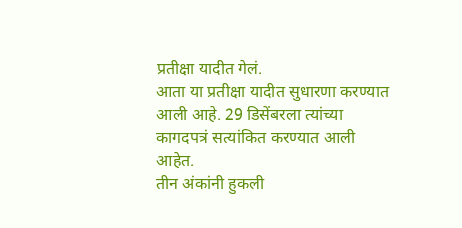प्रतीक्षा यादीत गेलं.
आता या प्रतीक्षा यादीत सुधारणा करण्यात आली आहे. 29 डिसेंबरला त्यांच्या कागदपत्रं सत्यांकित करण्यात आली आहेत.
तीन अंकांनी हुकली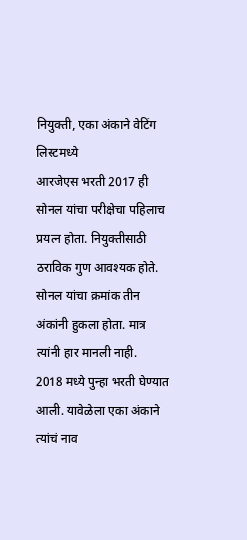नियुक्ती, एका अंकाने वेटिंग लिस्टमध्ये
आरजेएस भरती 2017 ही सोनल यांचा परीक्षेचा पहिलाच प्रयत्न होता. नियुक्तीसाठी ठराविक गुण आवश्यक होते. सोनल यांचा क्रमांक तीन अंकांनी हुकला होता. मात्र त्यांनी हार मानली नाही.
2018 मध्ये पुन्हा भरती घेण्यात आली. यावेळेला एका अंकाने त्यांचं नाव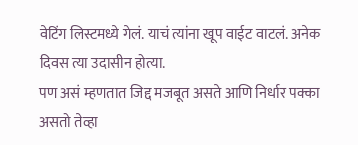वेटिंग लिस्टमध्ये गेलं. याचं त्यांना खूप वाईट वाटलं. अनेक दिवस त्या उदासीन होत्या.
पण असं म्हणतात जिद्द मजबूत असते आणि निर्धार पक्का असतो तेव्हा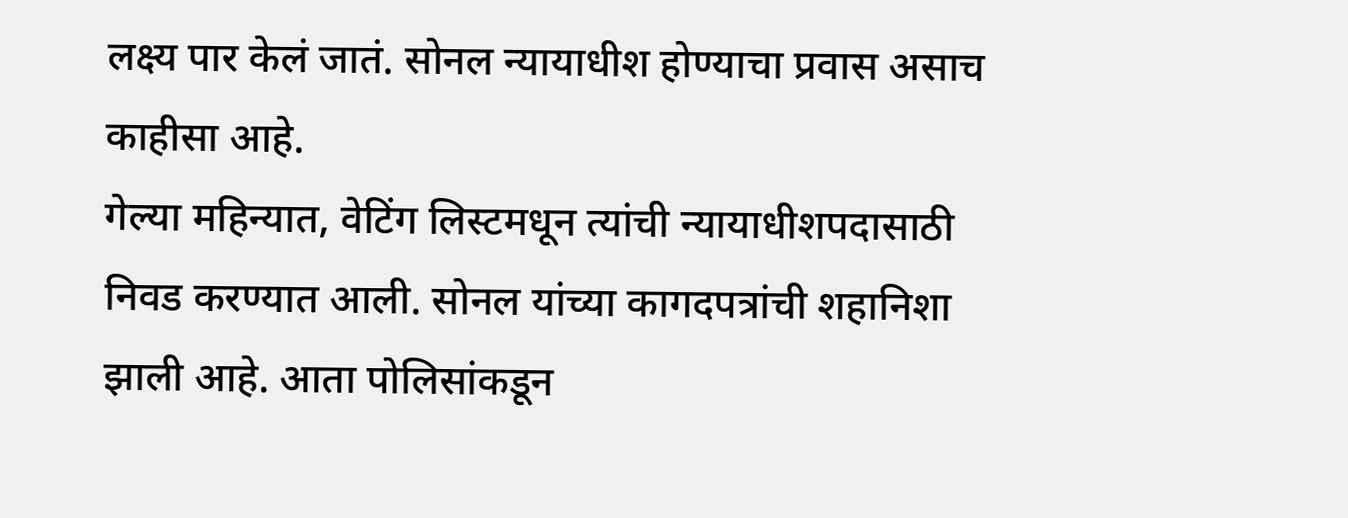लक्ष्य पार केलं जातं. सोनल न्यायाधीश होण्याचा प्रवास असाच काहीसा आहे.
गेल्या महिन्यात, वेटिंग लिस्टमधून त्यांची न्यायाधीशपदासाठी निवड करण्यात आली. सोनल यांच्या कागदपत्रांची शहानिशा झाली आहे. आता पोलिसांकडून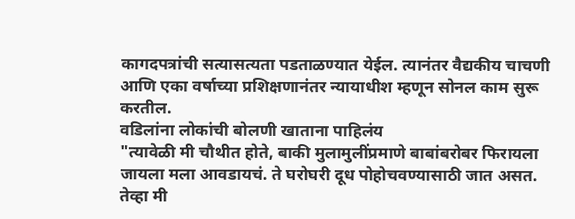कागदपत्रांची सत्यासत्यता पडताळण्यात येईल. त्यानंतर वैद्यकीय चाचणी आणि एका वर्षाच्या प्रशिक्षणानंतर न्यायाधीश म्हणून सोनल काम सुरू करतील.
वडिलांना लोकांची बोलणी खाताना पाहिलंय
"त्यावेळी मी चौथीत होते, बाकी मुलामुलींप्रमाणे बाबांबरोबर फिरायला जायला मला आवडायचं. ते घरोघरी दूध पोहोचवण्यासाठी जात असत. तेव्हा मी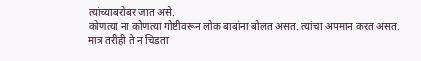त्यांच्याबरोबर जात असे.
कोणत्या ना कोणत्या गोष्टीवरून लोक बाबांना बोलत असत. त्यांचा अपमान करत असत. मात्र तरीही ते न चिडता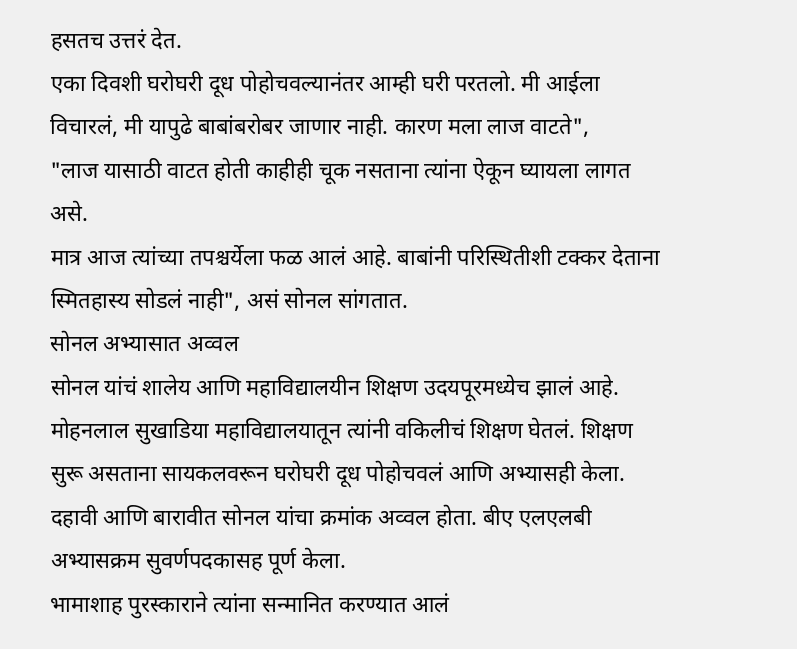हसतच उत्तरं देत.
एका दिवशी घरोघरी दूध पोहोचवल्यानंतर आम्ही घरी परतलो. मी आईला विचारलं, मी यापुढे बाबांबरोबर जाणार नाही. कारण मला लाज वाटते",
"लाज यासाठी वाटत होती काहीही चूक नसताना त्यांना ऐकून घ्यायला लागत असे.
मात्र आज त्यांच्या तपश्चर्येला फळ आलं आहे. बाबांनी परिस्थितीशी टक्कर देताना स्मितहास्य सोडलं नाही", असं सोनल सांगतात.
सोनल अभ्यासात अव्वल
सोनल यांचं शालेय आणि महाविद्यालयीन शिक्षण उदयपूरमध्येच झालं आहे. मोहनलाल सुखाडिया महाविद्यालयातून त्यांनी वकिलीचं शिक्षण घेतलं. शिक्षण सुरू असताना सायकलवरून घरोघरी दूध पोहोचवलं आणि अभ्यासही केला.
दहावी आणि बारावीत सोनल यांचा क्रमांक अव्वल होता. बीए एलएलबी अभ्यासक्रम सुवर्णपदकासह पूर्ण केला.
भामाशाह पुरस्काराने त्यांना सन्मानित करण्यात आलं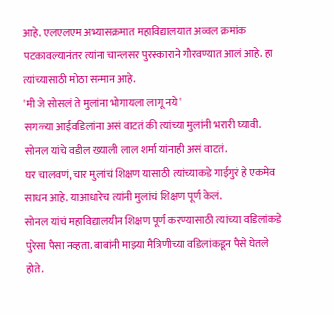आहे. एलएलएम अभ्यासक्रमात महाविद्यालयात अव्वल क्रमांक पटकावल्यानंतर त्यांना चान्लसर पुरस्काराने गौरवण्यात आलं आहे. हा त्यांच्यासाठी मोठा सन्मान आहे.
'मी जे सोसलं ते मुलांना भोगायला लागू नये'
सगळ्या आईवडिलांना असं वाटतं की त्यांच्या मुलांनी भरारी घ्यावी. सोनल यांचे वडील ख्याली लाल शर्मा यांनाही असं वाटतं.
घर चालवणं, चार मुलांचं शिक्षण यासाठी त्यांच्याकडे गाईगुरं हे एकमेव साधन आहे. याआधारेच त्यांनी मुलांचं शिक्षण पूर्ण केलं.
सोनल यांचं महाविद्यालयीन शिक्षण पूर्ण करण्यासाठी त्यांच्या वडिलांकडे पुरेसा पैसा नव्हता. बाबांनी माझ्या मैत्रिणीच्या वडिलांकडून पैसे घेतले होते.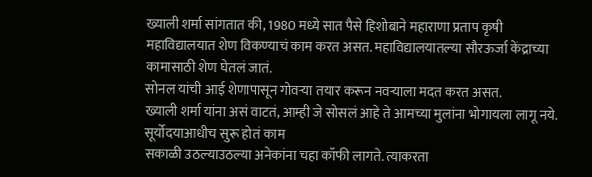ख्याली शर्मा सांगतात की, 1980 मध्ये सात पैसे हिशोबाने महाराणा प्रताप कृषी महाविद्यालयात शेण विकण्याचं काम करत असत. महाविद्यालयातल्या सौरऊर्जा केंद्राच्या कामासाठी शेण घेतलं जातं.
सोनल यांची आई शेणापासून गोवऱ्या तयार करून नवऱ्याला मदत करत असत.
ख्याली शर्मा यांना असं वाटतं, आम्ही जे सोसलं आहे ते आमच्या मुलांना भोगायला लागू नये.
सूर्योदयाआधीच सुरू होतं काम
सकाळी उठल्याउठल्या अनेकांना चहा कॉफी लागते. त्याकरता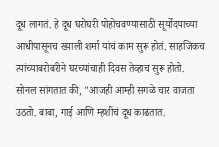दूध लागतं. हे दूध घरोघरी पोहोचवण्यासाठी सूर्योदयाच्या आधीपासूनच ख्याली शर्मा यांचं काम सुरू होतं. साहजिकच त्यांच्याबरोबरीने घरच्यांचाही दिवस तेव्हाच सुरू होतो.
सोनल सांगतात की, "आजही आम्ही सगळे चार वाजता उठतो. बाबा, गाई आणि म्हशींचं दूध काढतात.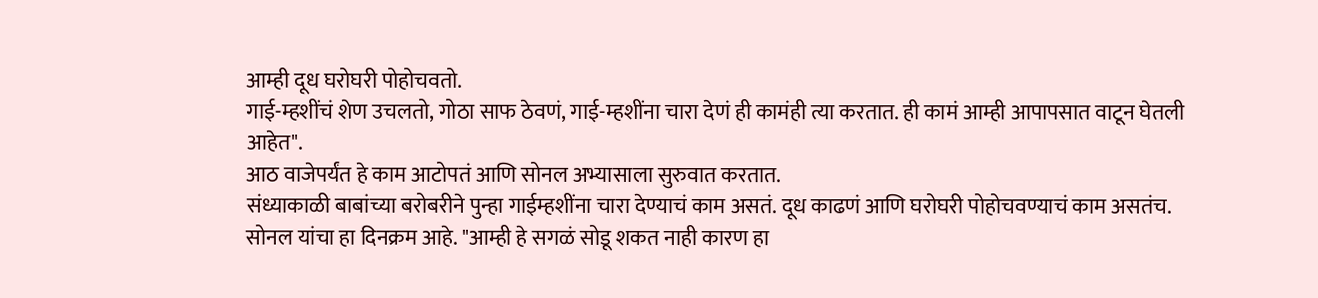आम्ही दूध घरोघरी पोहोचवतो.
गाई-म्हशींचं शेण उचलतो, गोठा साफ ठेवणं, गाई-म्हशींना चारा देणं ही कामंही त्या करतात. ही कामं आम्ही आपापसात वाटून घेतली आहेत".
आठ वाजेपर्यंत हे काम आटोपतं आणि सोनल अभ्यासाला सुरुवात करतात.
संध्याकाळी बाबांच्या बरोबरीने पुन्हा गाईम्हशींना चारा देण्याचं काम असतं. दूध काढणं आणि घरोघरी पोहोचवण्याचं काम असतंच.
सोनल यांचा हा दिनक्रम आहे. "आम्ही हे सगळं सोडू शकत नाही कारण हा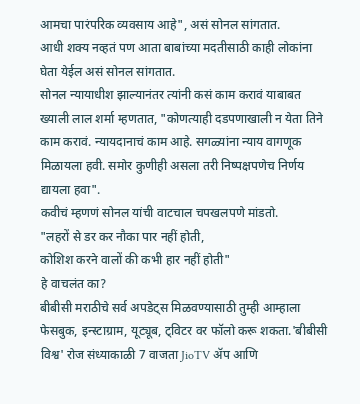आमचा पारंपरिक व्यवसाय आहे", असं सोनल सांगतात.
आधी शक्य नव्हतं पण आता बाबांच्या मदतीसाठी काही लोकांना घेता येईल असं सोनल सांगतात.
सोनल न्यायाधीश झाल्यानंतर त्यांनी कसं काम करावं याबाबत ख्याली लाल शर्मा म्हणतात, "कोणत्याही दडपणाखाली न येता तिने काम करावं. न्यायदानाचं काम आहे. सगळ्यांना न्याय वागणूक मिळायला हवी. समोर कुणीही असला तरी निष्पक्षपणेच निर्णय द्यायला हवा".
कवीचं म्हणणं सोनल यांची वाटचाल चपखलपणे मांडतो.
"लहरों से डर कर नौका पार नहीं होती,
कोशिश करने वालों की कभी हार नहीं होती"
हे वाचलंत का?
बीबीसी मराठीचे सर्व अपडेट्स मिळवण्यासाठी तुम्ही आम्हाला फेसबुक, इन्स्टाग्राम, यूट्यूब, ट्विटर वर फॉलो करू शकता.'बीबीसी विश्व' रोज संध्याकाळी 7 वाजता JioTV ॲप आणि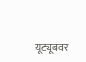यूट्यूबवर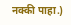नक्की पाहा.)